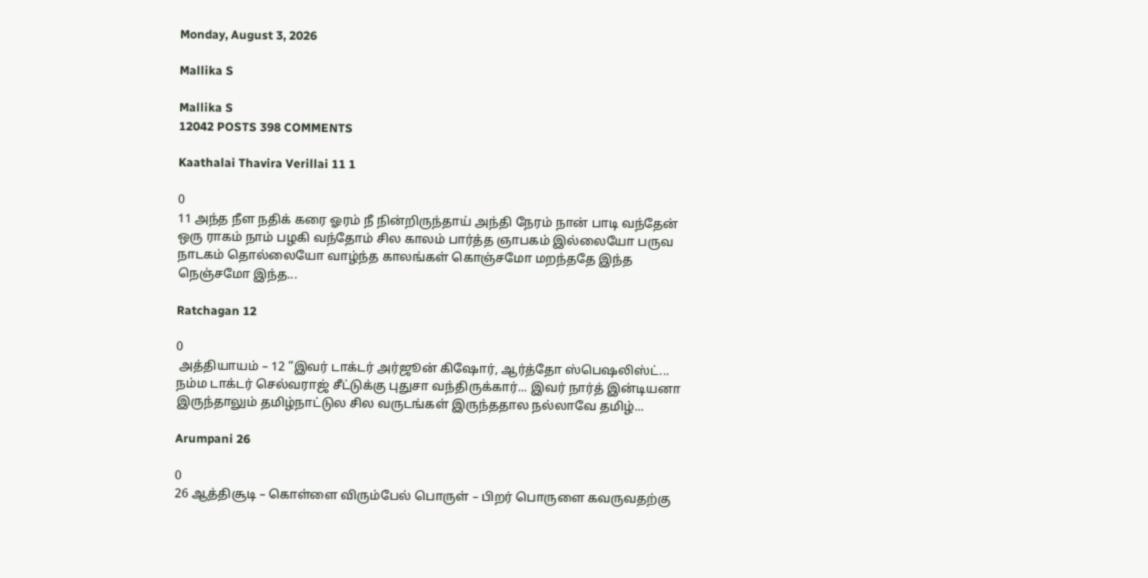Monday, August 3, 2026

Mallika S

Mallika S
12042 POSTS 398 COMMENTS

Kaathalai Thavira Verillai 11 1

0
11 அந்த நீள நதிக் கரை ஓரம் நீ நின்றிருந்தாய் அந்தி நேரம் நான் பாடி வந்தேன் ஒரு ராகம் நாம் பழகி வந்தோம் சில காலம் பார்த்த ஞாபகம் இல்லையோ பருவ நாடகம் தொல்லையோ வாழ்ந்த காலங்கள் கொஞ்சமோ மறந்ததே இந்த நெஞ்சமோ இந்த...

Ratchagan 12

0
 அத்தியாயம் – 12 “இவர் டாக்டர் அர்ஜூன் கிஷோர், ஆர்த்தோ ஸ்பெஷலிஸ்ட்... நம்ம டாக்டர் செல்வராஜ் சீட்டுக்கு புதுசா வந்திருக்கார்... இவர் நார்த் இன்டியனா இருந்தாலும் தமிழ்நாட்டுல சில வருடங்கள் இருந்ததால நல்லாவே தமிழ்...

Arumpani 26

0
26 ஆத்திசூடி – கொள்ளை விரும்பேல் பொருள் – பிறர் பொருளை கவருவதற்கு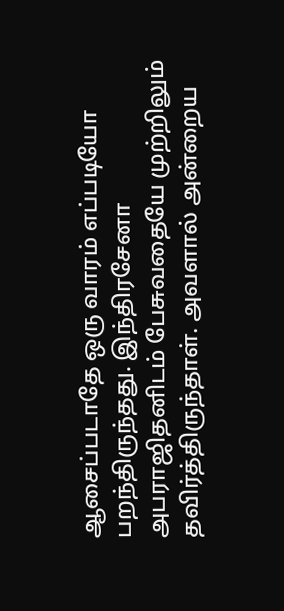ஆசைப்படாதே ஒரு வாரம் எப்படியோ பறந்திருந்தது. இந்திரசேனா அபராஜிதனிடம் பேசுவதையே முற்றிலும் தவிர்த்திருந்தாள். அவளால் அன்றைய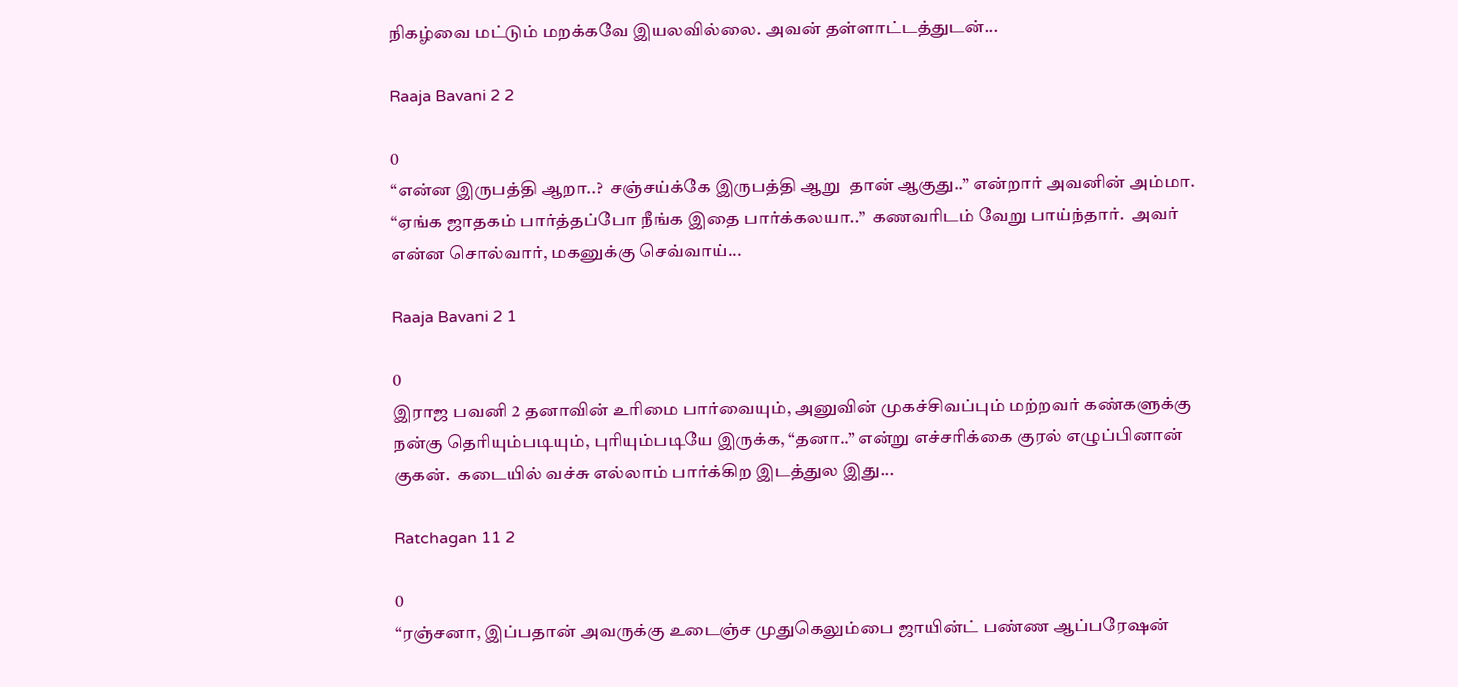நிகழ்வை மட்டும் மறக்கவே இயலவில்லை. அவன் தள்ளாட்டத்துடன்...

Raaja Bavani 2 2

0
“என்ன இருபத்தி ஆறா..?  சஞ்சய்க்கே இருபத்தி ஆறு  தான் ஆகுது..” என்றார் அவனின் அம்மா. “ஏங்க ஜாதகம் பார்த்தப்போ நீங்க இதை பார்க்கலயா..”  கணவரிடம் வேறு பாய்ந்தார்.  அவர் என்ன சொல்வார், மகனுக்கு செவ்வாய்...

Raaja Bavani 2 1

0
இராஜ பவனி 2 தனாவின் உரிமை பார்வையும், அனுவின் முகச்சிவப்பும் மற்றவர் கண்களுக்கு நன்கு தெரியும்படியும், புரியும்படியே இருக்க, “தனா..” என்று எச்சரிக்கை குரல் எழுப்பினான் குகன்.  கடையில் வச்சு எல்லாம் பார்க்கிற இடத்துல இது...

Ratchagan 11 2

0
“ரஞ்சனா, இப்பதான் அவருக்கு உடைஞ்ச முதுகெலும்பை ஜாயின்ட் பண்ண ஆப்பரேஷன்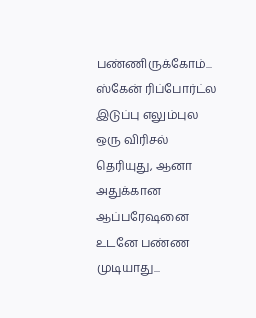பண்ணிருக்கோம்... ஸ்கேன் ரிப்போர்ட்ல இடுப்பு எலும்புல ஒரு விரிசல் தெரியுது, ஆனா அதுக்கான ஆப்பரேஷனை உடனே பண்ண முடியாது...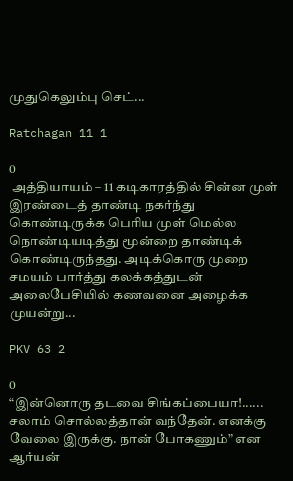முதுகெலும்பு செட்...

Ratchagan 11 1

0
 அத்தியாயம் – 11 கடிகாரத்தில் சின்ன முள் இரண்டைத் தாண்டி நகர்ந்து கொண்டிருக்க பெரிய முள் மெல்ல நொண்டியடித்து மூன்றை தாண்டிக் கொண்டிருந்தது. அடிக்கொரு முறை சமயம் பார்த்து கலக்கத்துடன் அலைபேசியில் கணவனை அழைக்க முயன்று...

PKV 63 2

0
“இன்னொரு தடவை சிங்கப்பையா!...... சலாம் சொல்லத்தான் வந்தேன். எனக்கு வேலை இருக்கு. நான் போகணும்” என ஆர்யன்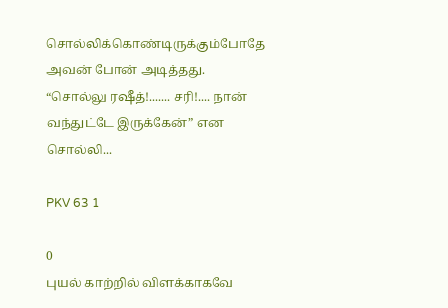சொல்லிக்கொண்டிருக்கும்போதே அவன் போன் அடித்தது. “சொல்லு ரஷீத்!....... சரி!.... நான் வந்துட்டே இருக்கேன்” என சொல்லி...

PKV 63 1

0
புயல் காற்றில் விளக்காகவே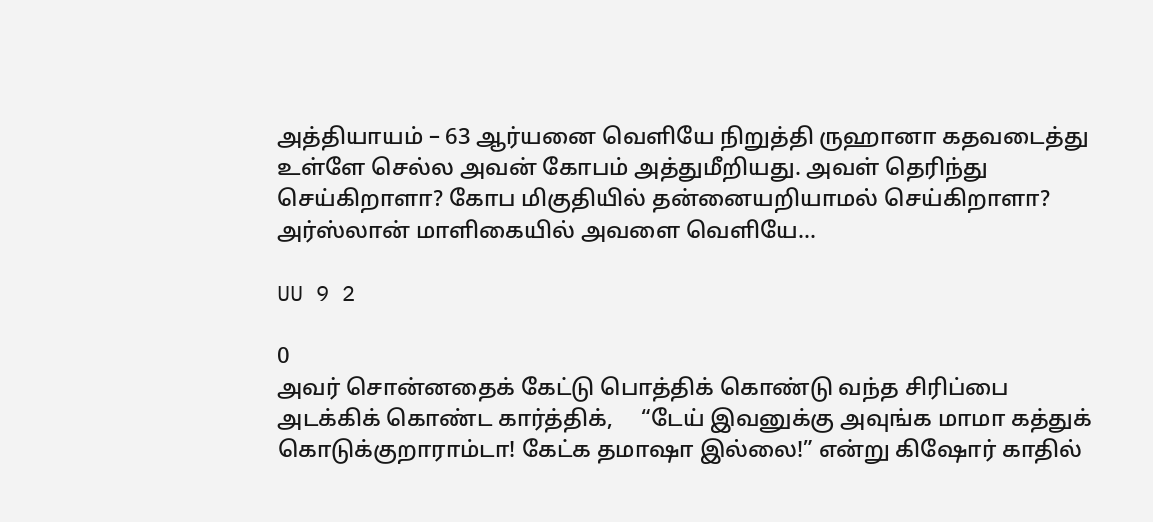அத்தியாயம் – 63 ஆர்யனை வெளியே நிறுத்தி ருஹானா கதவடைத்து உள்ளே செல்ல அவன் கோபம் அத்துமீறியது. அவள் தெரிந்து செய்கிறாளா? கோப மிகுதியில் தன்னையறியாமல் செய்கிறாளா? அர்ஸ்லான் மாளிகையில் அவளை வெளியே...

UU 9 2

0
அவர் சொன்னதைக் கேட்டு பொத்திக் கொண்டு வந்த சிரிப்பை அடக்கிக் கொண்ட கார்த்திக்,     “டேய் இவனுக்கு அவுங்க மாமா கத்துக் கொடுக்குறாராம்டா! கேட்க தமாஷா இல்லை!” என்று கிஷோர் காதில்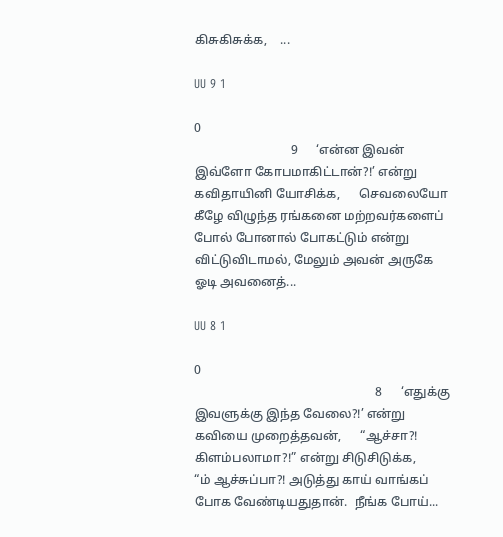கிசுகிசுக்க,    ...

UU 9 1

0
                               9      ‘என்ன இவன் இவ்ளோ கோபமாகிட்டான்?!’ என்று கவிதாயினி யோசிக்க,      செவலையோ கீழே விழுந்த ரங்கனை மற்றவர்களைப் போல் போனால் போகட்டும் என்று விட்டுவிடாமல், மேலும் அவன் அருகே ஓடி அவனைத்...

UU 8 1

0
                                                          8      ‘எதுக்கு இவளுக்கு இந்த வேலை?!’ என்று கவியை முறைத்தவன்,      “ஆச்சா?! கிளம்பலாமா?!” என்று சிடுசிடுக்க,      “ம் ஆச்சுப்பா?! அடுத்து காய் வாங்கப் போக வேண்டியதுதான்.  நீங்க போய்...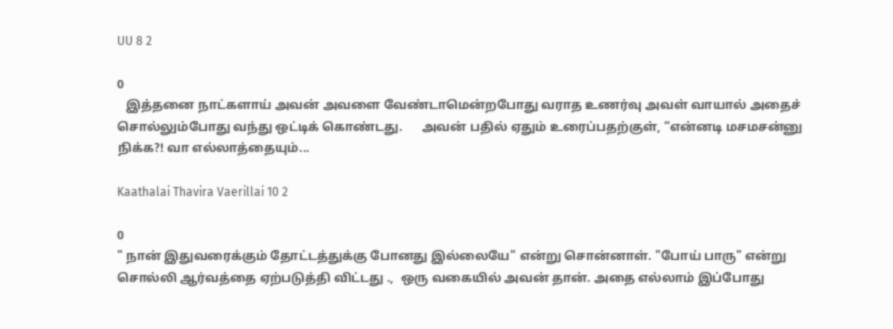UU 8 2

0
   இத்தனை நாட்களாய் அவன் அவளை வேண்டாமென்றபோது வராத உணர்வு அவள் வாயால் அதைச் சொல்லும்போது வந்து ஒட்டிக் கொண்டது.      அவன் பதில் ஏதும் உரைப்பதற்குள், “என்னடி மசமசன்னு நிக்க?! வா எல்லாத்தையும்...

Kaathalai Thavira Vaerillai 10 2

0
" நான் இதுவரைக்கும் தோட்டத்துக்கு போனது இல்லையே" என்று சொன்னாள். "போய் பாரு" என்று சொல்லி ஆர்வத்தை ஏற்படுத்தி விட்டது .,  ஒரு வகையில் அவன் தான். அதை எல்லாம் இப்போது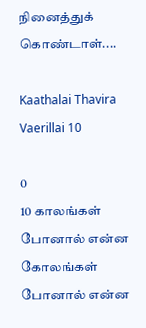நினைத்துக் கொண்டாள்....

Kaathalai Thavira Vaerillai 10

0
10 காலங்கள் போனால் என்ன கோலங்கள் போனால் என்ன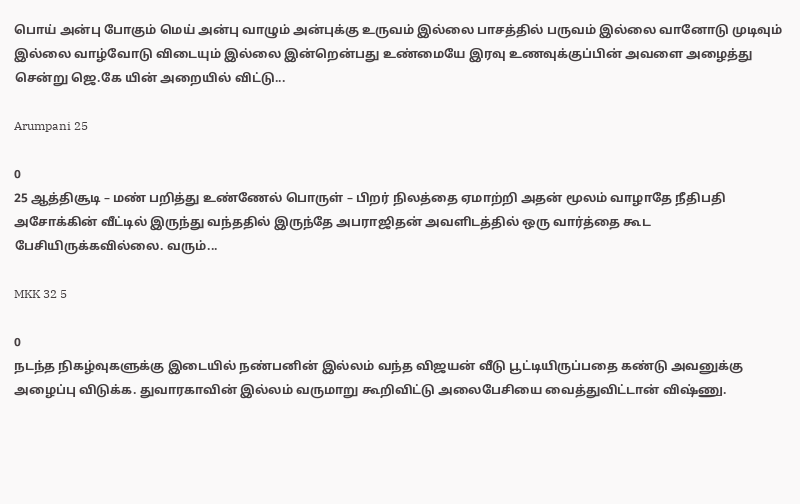பொய் அன்பு போகும் மெய் அன்பு வாழும் அன்புக்கு உருவம் இல்லை பாசத்தில் பருவம் இல்லை வானோடு முடிவும் இல்லை வாழ்வோடு விடையும் இல்லை இன்றென்பது உண்மையே இரவு உணவுக்குப்பின் அவளை அழைத்து சென்று ஜெ.கே யின் அறையில் விட்டு...

Arumpani 25

0
25 ஆத்திசூடி – மண் பறித்து உண்ணேல் பொருள் – பிறர் நிலத்தை ஏமாற்றி அதன் மூலம் வாழாதே நீதிபதி அசோக்கின் வீட்டில் இருந்து வந்ததில் இருந்தே அபராஜிதன் அவளிடத்தில் ஒரு வார்த்தை கூட பேசியிருக்கவில்லை. வரும்...

MKK 32 5

0
நடந்த நிகழ்வுகளுக்கு இடையில் நண்பனின் இல்லம் வந்த விஜயன் வீடு பூட்டியிருப்பதை கண்டு அவனுக்கு அழைப்பு விடுக்க. துவாரகாவின் இல்லம் வருமாறு கூறிவிட்டு அலைபேசியை வைத்துவிட்டான் விஷ்ணு.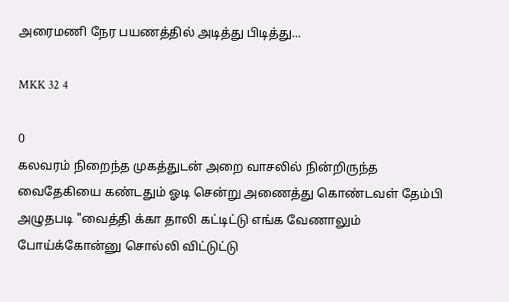அரைமணி நேர பயணத்தில் அடித்து பிடித்து...

MKK 32 4

0
கலவரம் நிறைந்த முகத்துடன் அறை வாசலில் நின்றிருந்த வைதேகியை கண்டதும் ஓடி சென்று அணைத்து கொண்டவள் தேம்பி அழுதபடி "வைத்தி க்கா தாலி கட்டிட்டு எங்க வேணாலும் போய்க்கோன்னு சொல்லி விட்டுட்டு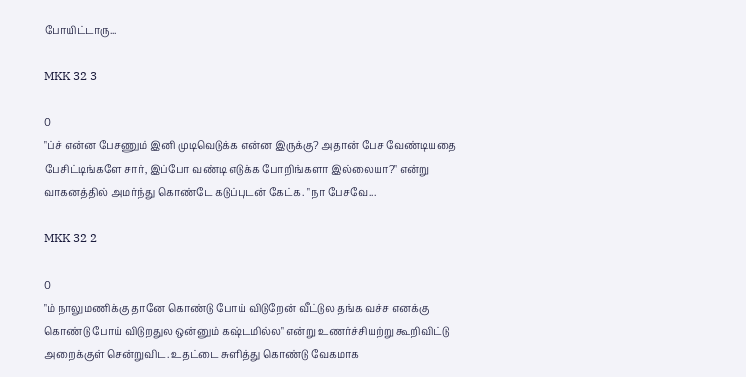போயிட்டாரு...

MKK 32 3

0
"ப்ச் என்ன பேசணும் இனி முடிவெடுக்க என்ன இருக்கு? அதான் பேச வேண்டியதை பேசிட்டிங்களே சார், இப்போ வண்டி எடுக்க போறிங்களா இல்லையா?" என்று வாகனத்தில் அமர்ந்து கொண்டே கடுப்புடன் கேட்க. "நா பேசவே...

MKK 32 2

0
"ம் நாலுமணிக்கு தானே கொண்டு போய் விடுறேன் வீட்டுல தங்க வச்ச எனக்கு கொண்டு போய் விடுறதுல ஒன்னும் கஷ்டமில்ல" என்று உணர்ச்சியற்று கூறிவிட்டு அறைக்குள் சென்றுவிட. உதட்டை சுளித்து கொண்டு வேகமாக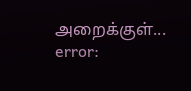அறைக்குள்...
error: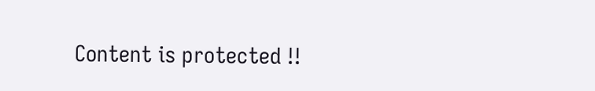Content is protected !!